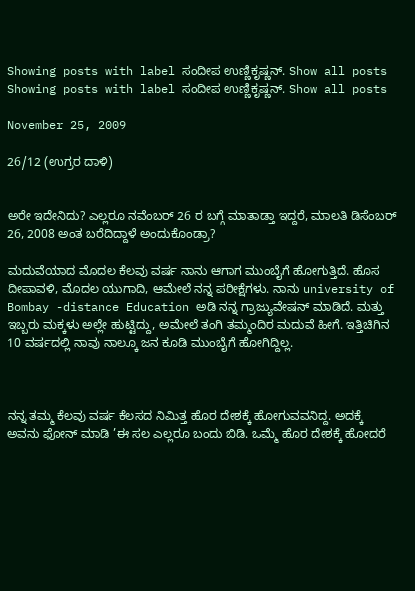Showing posts with label ಸಂದೀಪ ಉಣ್ಣಿಕೃಷ್ಣನ್. Show all posts
Showing posts with label ಸಂದೀಪ ಉಣ್ಣಿಕೃಷ್ಣನ್. Show all posts

November 25, 2009

26/12 (ಉಗ್ರರ ದಾಳಿ)


ಅರೇ ಇದೇನಿದು? ಎಲ್ಲರೂ ನವೆಂಬರ್ 26 ರ ಬಗ್ಗೆ ಮಾತಾಡ್ತಾ ಇದ್ದರೆ, ಮಾಲತಿ ಡಿಸೆಂಬರ್ 26, 2008 ಅಂತ ಬರೆದಿದ್ದಾಳೆ ಅಂದುಕೊಂಡ್ರಾ?

ಮದುವೆಯಾದ ಮೊದಲ ಕೆಲವು ವರ್ಷ ನಾನು ಆಗಾಗ ಮುಂಬೈಗೆ ಹೋಗುತ್ತಿದೆ. ಹೊಸ ದೀಪಾವಳಿ, ಮೊದಲ ಯುಗಾದಿ, ಆಮೇಲೆ ನನ್ನ ಪರೀಕ್ಷೆಗಳು. ನಾನು university of Bombay -distance Education ಅಡಿ ನನ್ನ ಗ್ರಾಜ್ಯುವೇಷನ್ ಮಾಡಿದೆ. ಮತ್ತು ಇಬ್ಬರು ಮಕ್ಕಳು ಅಲ್ಲೇ ಹುಟ್ಟಿದ್ದು, ಅಮೇಲೆ ತಂಗಿ ತಮ್ಮಂದಿರ ಮದುವೆ ಹೀಗೆ. ಇತ್ತಿಚಿಗಿನ 10 ವರ್ಷದಲ್ಲಿ ನಾವು ನಾಲ್ಕೂ ಜನ ಕೂಡಿ ಮುಂಬೈಗೆ ಹೋಗಿದ್ದಿಲ್ಲ.



ನನ್ನ ತಮ್ಮ ಕೆಲವು ವರ್ಷ ಕೆಲಸದ ನಿಮಿತ್ತ ಹೊರ ದೇಶಕ್ಕೆ ಹೋಗುವವನಿದ್ದ. ಅದಕ್ಕೆ ಅವನು ಫೋನ್ ಮಾಡಿ ’ಈ ಸಲ ಎಲ್ಲರೂ ಬಂದು ಬಿಡಿ. ಒಮ್ಮೆ ಹೊರ ದೇಶಕ್ಕೆ ಹೋದರೆ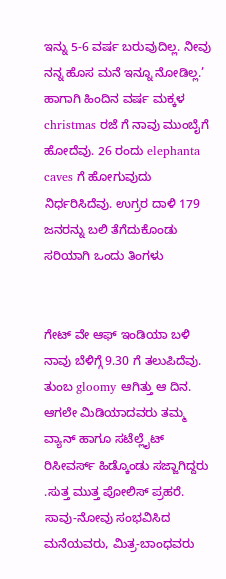ಇನ್ನು 5-6 ವರ್ಷ ಬರುವುದಿಲ್ಲ. ನೀವು ನನ್ನ ಹೊಸ ಮನೆ ಇನ್ನೂ ನೋಡಿಲ್ಲ.’ ಹಾಗಾಗಿ ಹಿಂದಿನ ವರ್ಷ ಮಕ್ಕಳ christmas ರಜೆ ಗೆ ನಾವು ಮುಂಬೈಗೆ ಹೋದೆವು. 26 ರಂದು elephanta caves ಗೆ ಹೋಗುವುದು ನಿರ್ಧರಿಸಿದೆವು. ಉಗ್ರರ ದಾಳಿ 179 ಜನರನ್ನು ಬಲಿ ತೆಗೆದುಕೊಂಡು ಸರಿಯಾಗಿ ಒಂದು ತಿಂಗಳು


ಗೇಟ್ ವೇ ಆಫ್ ಇಂಡಿಯಾ ಬಳಿ ನಾವು ಬೆಳಿಗ್ಗೆ 9.30 ಗೆ ತಲುಪಿದೆವು. ತುಂಬ gloomy ಆಗಿತ್ತು ಆ ದಿನ. ಆಗಲೇ ಮಿಡಿಯಾದವರು ತಮ್ಮ ವ್ಯಾನ್ ಹಾಗೂ ಸಟೆಲ್ಲೈಟ್ ರಿಸೀವರ್ಸ್ ಹಿಡ್ಕೊಂಡು ಸಜ್ಜಾಗಿದ್ದರು .ಸುತ್ತ ಮುತ್ತ ಪೋಲಿಸ್ ಪ್ರಹರೆ. ಸಾವು-ನೋವು ಸಂಭವಿಸಿದ ಮನೆಯವರು, ಮಿತ್ರ-ಬಾಂಧವರು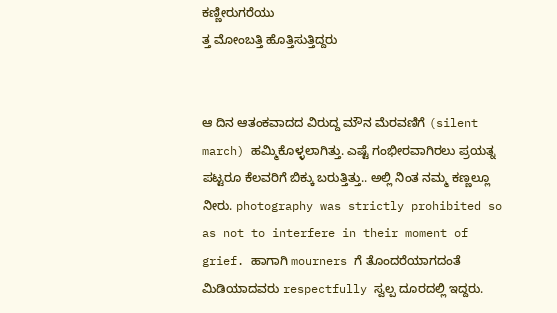ಕಣ್ಣೀರುಗರೆಯು
ತ್ತ ಮೋಂಬತ್ತಿ ಹೊತ್ತಿಸುತ್ತಿದ್ದರು


ಆ ದಿನ ಆತಂಕವಾದದ ವಿರುದ್ದ ಮೌನ ಮೆರವಣಿಗೆ (silent march) ಹಮ್ಮಿಕೊಳ್ಳಲಾಗಿತ್ತು. ಎಷ್ಟೆ ಗಂಭೀರವಾಗಿರಲು ಪ್ರಯತ್ನ ಪಟ್ಟರೂ ಕೆಲವರಿಗೆ ಬಿಕ್ಕು ಬರುತ್ತಿತ್ತು.. ಅಲ್ಲಿ ನಿಂತ ನಮ್ಮ ಕಣ್ಣಲ್ಲೂ ನೀರು. photography was strictly prohibited so as not to interfere in their moment of grief. ಹಾಗಾಗಿ mourners ಗೆ ತೊಂದರೆಯಾಗದಂತೆ ಮಿಡಿಯಾದವರು respectfully ಸ್ವಲ್ಪ ದೂರದಲ್ಲಿ ಇದ್ದರು.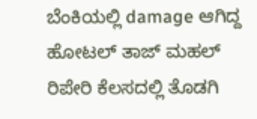ಬೆಂಕಿಯಲ್ಲಿ damage ಆಗಿದ್ದ ಹೋಟಲ್ ತಾಜ್ ಮಹಲ್ ರಿಪೇರಿ ಕೆಲಸದಲ್ಲಿ ತೊಡಗಿ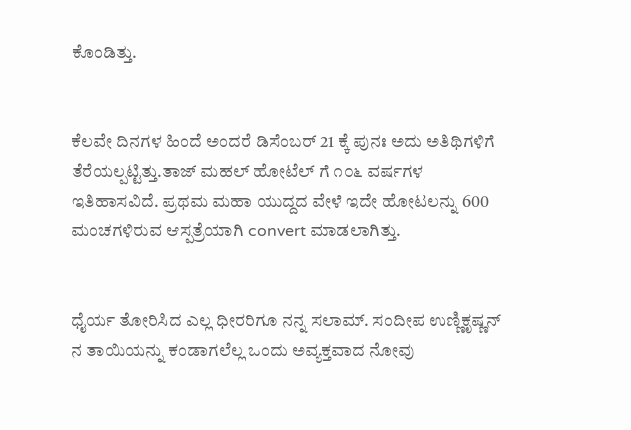ಕೊಂಡಿತ್ತು.


ಕೆಲವೇ ದಿನಗಳ ಹಿಂದೆ ಅಂದರೆ ಡಿಸೆಂಬರ್ 21 ಕ್ಕೆ ಪುನಃ ಅದು ಅತಿಥಿಗಳಿಗೆ ತೆರೆಯಲ್ಪಟ್ಟಿತ್ತು.ತಾಜ್ ಮಹಲ್ ಹೋಟೆಲ್ ಗೆ ೧೦೬ ವರ್ಷಗಳ ಇತಿಹಾಸವಿದೆ. ಪ್ರಥಮ ಮಹಾ ಯುದ್ದದ ವೇಳೆ ಇದೇ ಹೋಟಲನ್ನು 600 ಮಂಚಗಳಿರುವ ಆಸ್ಪತ್ರೆಯಾಗಿ convert ಮಾಡಲಾಗಿತ್ತು.


ಧೈರ್ಯ ತೋರಿಸಿದ ಎಲ್ಲ ಧೀರರಿಗೂ ನನ್ನ ಸಲಾಮ್. ಸಂದೀಪ ಉಣ್ಣಿಕೃಷ್ಣನ್ ನ ತಾಯಿಯನ್ನು ಕಂಡಾಗಲೆಲ್ಲ ಒಂದು ಅವ್ಯಕ್ತವಾದ ನೋವು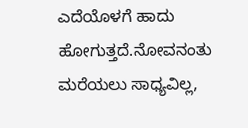ಎದೆಯೊಳಗೆ ಹಾದು ಹೋಗುತ್ತದೆ.ನೋವನಂತು ಮರೆಯಲು ಸಾಧ್ಯವಿಲ್ಲ,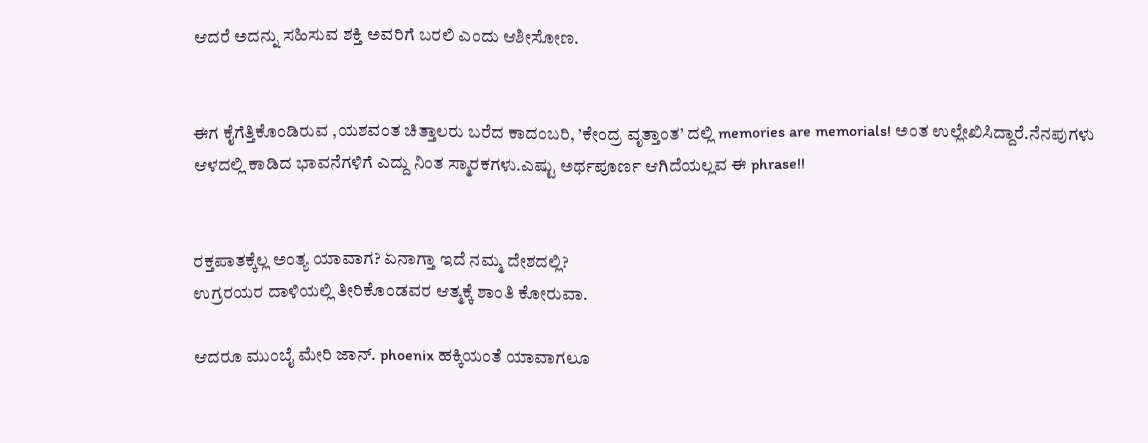ಆದರೆ ಅದನ್ನು ಸಹಿಸುವ ಶಕ್ತಿ ಅವರಿಗೆ ಬರಲಿ ಎಂದು ಆಶೀಸೋಣ.


ಈಗ ಕೈಗೆತ್ತಿಕೊಂಡಿರುವ ,ಯಶವಂತ ಚಿತ್ತಾಲರು ಬರೆದ ಕಾದಂಬರಿ, ’ಕೇಂದ್ರ ವೃತ್ತಾಂತ’ ದಲ್ಲಿ memories are memorials! ಅಂತ ಉಲ್ಲೇಖಿಸಿದ್ದಾರೆ.ನೆನಪುಗಳು ಆಳದಲ್ಲಿ ಕಾಡಿದ ಭಾವನೆಗಳಿಗೆ ಎದ್ದು ನಿಂತ ಸ್ಮಾರಕಗಳು.ಎಷ್ಟು ಅರ್ಥಪೂರ್ಣ ಆಗಿದೆಯಲ್ಲವ ಈ phrase!!


ರಕ್ತಪಾತಕ್ಕೆಲ್ಲ ಅಂತ್ಯ ಯಾವಾಗ? ಏನಾಗ್ತಾ ಇದೆ ನಮ್ಮ ದೇಶದಲ್ಲಿ?
ಉಗ್ರರಯರ ದಾಳಿಯಲ್ಲಿ ತೀರಿಕೊಂಡವರ ಆತ್ಮಕ್ಕೆ ಶಾಂತಿ ಕೋರುವಾ.

ಆದರೂ ಮುಂಬೈ ಮೇರಿ ಜಾನ್. phoenix ಹಕ್ಕಿಯಂತೆ ಯಾವಾಗಲೂ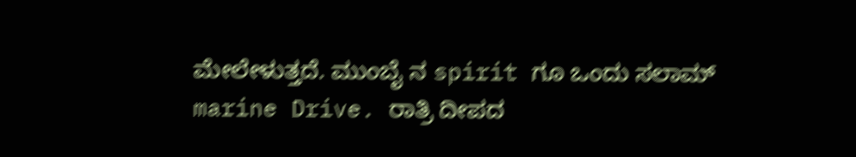ಮೇಲೇಳುತ್ತದೆ. ಮುಂಬೈ ನ spirit ಗೂ ಒಂದು ಸಲಾಮ್
marine Drive. ರಾತ್ರಿ ದೀಪದ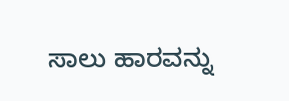ಸಾಲು ಹಾರವನ್ನು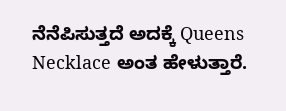ನೆನೆಪಿಸುತ್ತದೆ ಅದಕ್ಕೆ Queens Necklace ಅಂತ ಹೇಳುತ್ತಾರೆ.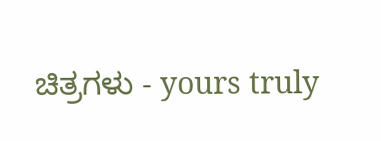ಚಿತ್ರಗಳು - yours truly